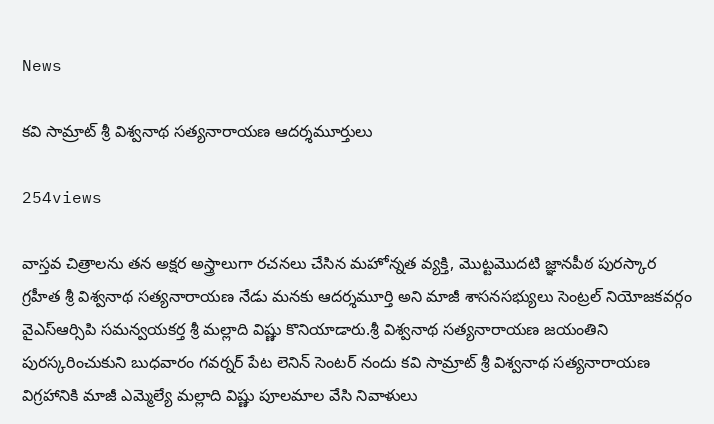News

కవి సామ్రాట్ శ్రీ విశ్వనాథ సత్యనారాయణ ఆదర్శమూర్తులు

254views

వాస్తవ చిత్రాలను తన అక్షర అస్త్రాలుగా రచనలు చేసిన మహోన్నత వ్యక్తి, మొట్టమొదటి జ్ఞానపీఠ పురస్కార గ్రహీత శ్రీ విశ్వనాథ సత్యనారాయణ నేడు మనకు ఆదర్శమూర్తి అని మాజీ శాసనసభ్యులు సెంట్రల్ నియోజకవర్గం వైఎస్ఆర్సిపి సమన్వయకర్త శ్రీ మల్లాది విష్ణు కొనియాడారు.శ్రీ విశ్వనాథ సత్యనారాయణ జయంతిని పురస్కరించుకుని బుధవారం గవర్నర్ పేట లెనిన్ సెంటర్ నందు కవి సామ్రాట్ శ్రీ విశ్వనాథ సత్యనారాయణ విగ్రహానికి మాజీ ఎమ్మెల్యే మల్లాది విష్ణు పూలమాల వేసి నివాళులు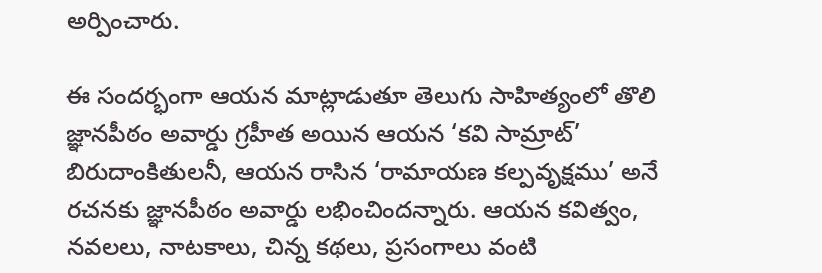అర్పించారు.

ఈ సందర్భంగా ఆయన మాట్లాడుతూ తెలుగు సాహిత్యంలో తొలి జ్ఞానపీఠం అవార్డు గ్రహీత అయిన ఆయన ‘కవి సామ్రాట్’ బిరుదాంకితులనీ, ఆయన రాసిన ‘రామాయణ కల్పవృక్షము’ అనే రచనకు జ్ఞానపీఠం అవార్డు లభించిందన్నారు. ఆయన కవిత్వం, నవలలు, నాటకాలు, చిన్న కథలు, ప్రసంగాలు వంటి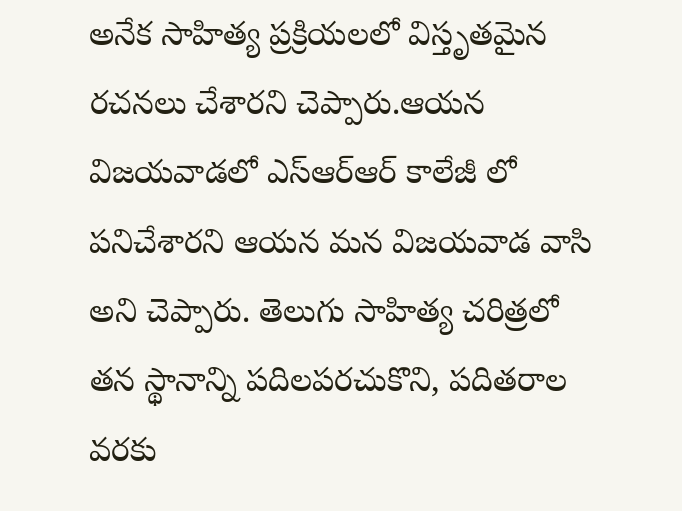అనేక సాహిత్య ప్రక్రియలలో విస్తృతమైన రచనలు చేశారని చెప్పారు.ఆయన విజయవాడలో ఎస్ఆర్ఆర్ కాలేజీ లో పనిచేశారని ఆయన మన విజయవాడ వాసి అని చెప్పారు. తెలుగు సాహిత్య చరిత్రలో తన స్థానాన్ని పదిలపరచుకొని, పదితరాల వరకు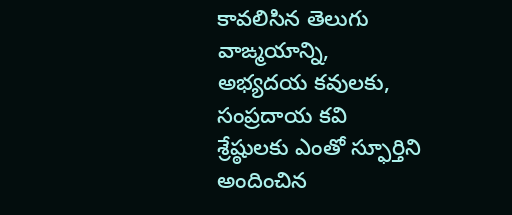కావలిసిన తెలుగు వాఙ్మయాన్ని, అభ్యదయ కవులకు, సంప్రదాయ కవి శ్రేష్ఠులకు ఎంతో స్ఫూర్తిని అందించిన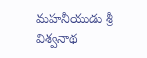మహనీయుడు శ్రీ విశ్వనాథ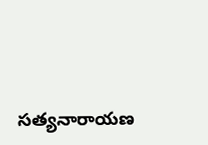సత్యనారాయణ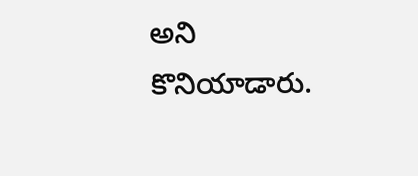అని కొనియాడారు.